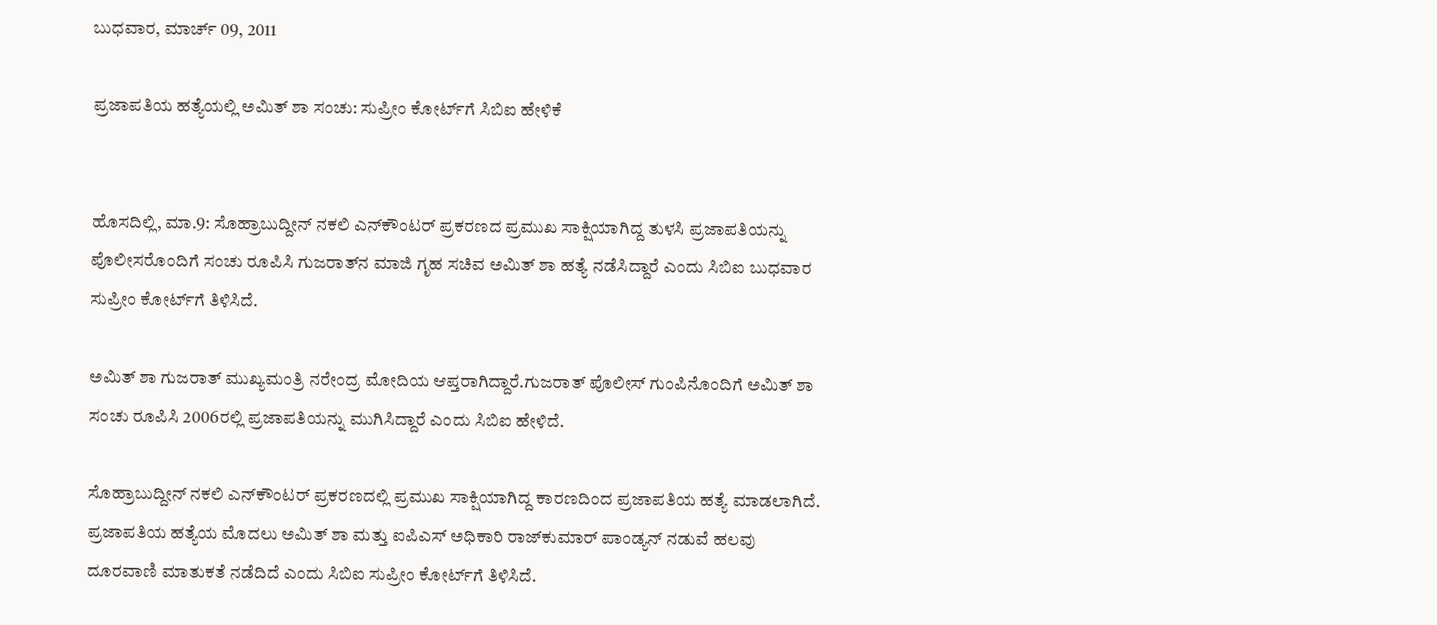ಬುಧವಾರ, ಮಾರ್ಚ್ 09, 2011

ಪ್ರಜಾಪತಿಯ ಹತ್ಯೆಯಲ್ಲಿ ಅಮಿತ್ ಶಾ ಸಂಚು: ಸುಪ್ರೀಂ ಕೋರ್ಟ್‌ಗೆ ಸಿಬಿಐ ಹೇಳಿಕೆ


ಹೊಸದಿಲ್ಲಿ, ಮಾ.9: ಸೊಹ್ರಾಬುದ್ದೀನ್ ನಕಲಿ ಎನ್‌ಕೌಂಟರ್ ಪ್ರಕರಣದ ಪ್ರಮುಖ ಸಾಕ್ಷಿಯಾಗಿದ್ದ ತುಳಸಿ ಪ್ರಜಾಪತಿಯನ್ನು ಪೊಲೀಸರೊಂದಿಗೆ ಸಂಚು ರೂಪಿಸಿ ಗುಜರಾತ್‌ನ ಮಾಜಿ ಗೃಹ ಸಚಿವ ಅಮಿತ್ ಶಾ ಹತ್ಯೆ ನಡೆಸಿದ್ದಾರೆ ಎಂದು ಸಿಬಿಐ ಬುಧವಾರ ಸುಪ್ರೀಂ ಕೋರ್ಟ್‌ಗೆ ತಿಳಿಸಿದೆ.

ಅಮಿತ್ ಶಾ ಗುಜರಾತ್ ಮುಖ್ಯಮಂತ್ರಿ ನರೇಂದ್ರ ಮೋದಿಯ ಆಪ್ತರಾಗಿದ್ದಾರೆ.ಗುಜರಾತ್ ಪೊಲೀಸ್ ಗುಂಪಿನೊಂದಿಗೆ ಅಮಿತ್ ಶಾ ಸಂಚು ರೂಪಿಸಿ 2006ರಲ್ಲಿ ಪ್ರಜಾಪತಿಯನ್ನು ಮುಗಿಸಿದ್ದಾರೆ ಎಂದು ಸಿಬಿಐ ಹೇಳಿದೆ.

ಸೊಹ್ರಾಬುದ್ದೀನ್ ನಕಲಿ ಎನ್‌ಕೌಂಟರ್ ಪ್ರಕರಣದಲ್ಲಿ ಪ್ರಮುಖ ಸಾಕ್ಷಿಯಾಗಿದ್ದ ಕಾರಣದಿಂದ ಪ್ರಜಾಪತಿಯ ಹತ್ಯೆ ಮಾಡಲಾಗಿದೆ. ಪ್ರಜಾಪತಿಯ ಹತ್ಯೆಯ ಮೊದಲು ಅಮಿತ್ ಶಾ ಮತ್ತು ಐಪಿಎಸ್ ಅಧಿಕಾರಿ ರಾಜ್‌ಕುಮಾರ್ ಪಾಂಡ್ಯನ್ ನಡುವೆ ಹಲವು ದೂರವಾಣಿ ಮಾತುಕತೆ ನಡೆದಿದೆ ಎಂದು ಸಿಬಿಐ ಸುಪ್ರೀಂ ಕೋರ್ಟ್‌ಗೆ ತಿಳಿಸಿದೆ.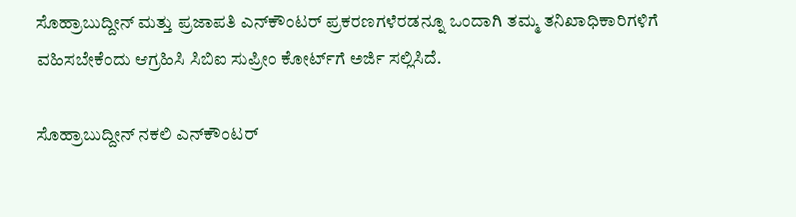ಸೊಹ್ರಾಬುದ್ದೀನ್ ಮತ್ತು ಪ್ರಜಾಪತಿ ಎನ್‌ಕೌಂಟರ್ ಪ್ರಕರಣಗಳೆರಡನ್ನೂ ಒಂದಾಗಿ ತಮ್ಮ ತನಿಖಾಧಿಕಾರಿಗಳಿಗೆ ವಹಿಸಬೇಕೆಂದು ಆಗ್ರಹಿಸಿ ಸಿಬಿಐ ಸುಪ್ರೀಂ ಕೋರ್ಟ್‌ಗೆ ಅರ್ಜಿ ಸಲ್ಲಿಸಿದೆ.

ಸೊಹ್ರಾಬುದ್ದೀನ್ ನಕಲಿ ಎನ್‌ಕೌಂಟರ್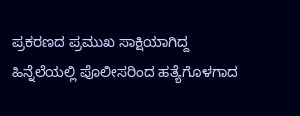ಪ್ರಕರಣದ ಪ್ರಮುಖ ಸಾಕ್ಷಿಯಾಗಿದ್ದ ಹಿನ್ನೆಲೆಯಲ್ಲಿ ಪೊಲೀಸರಿಂದ ಹತ್ಯೆಗೊಳಗಾದ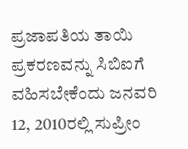ಪ್ರಜಾಪತಿಯ ತಾಯಿ ಪ್ರಕರಣವನ್ನು ಸಿಬಿಐಗೆ ವಹಿಸಬೇಕೆಂದು ಜನವರಿ 12, 2010ರಲ್ಲಿ ಸುಪ್ರೀಂ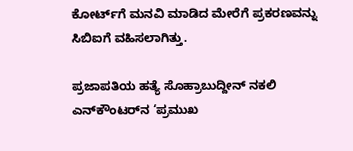ಕೋರ್ಟ್‌ಗೆ ಮನವಿ ಮಾಡಿದ ಮೇರೆಗೆ ಪ್ರಕರಣವನ್ನು ಸಿಬಿಐಗೆ ವಹಿಸಲಾಗಿತ್ತು.

ಪ್ರಜಾಪತಿಯ ಹತ್ಯೆ ಸೊಹ್ರಾಬುದ್ದೀನ್ ನಕಲಿ ಎನ್‌ಕೌಂಟರ್‌ನ ‘ಪ್ರಮುಖ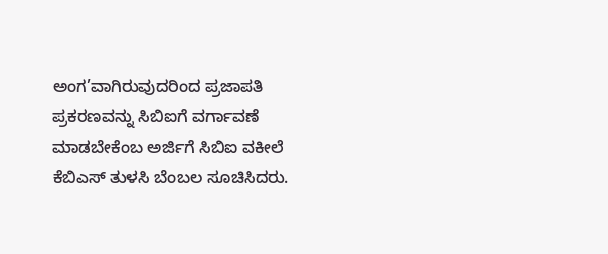ಅಂಗ’ವಾಗಿರುವುದರಿಂದ ಪ್ರಜಾಪತಿ ಪ್ರಕರಣವನ್ನು ಸಿಬಿಐಗೆ ವರ್ಗಾವಣೆ ಮಾಡಬೇಕೆಂಬ ಅರ್ಜಿಗೆ ಸಿಬಿಐ ವಕೀಲೆ ಕೆಬಿಎಸ್ ತುಳಸಿ ಬೆಂಬಲ ಸೂಚಿಸಿದರು.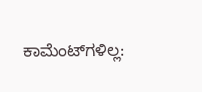ಕಾಮೆಂಟ್‌ಗಳಿಲ್ಲ: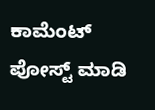ಕಾಮೆಂಟ್‌‌ ಪೋಸ್ಟ್‌ ಮಾಡಿ